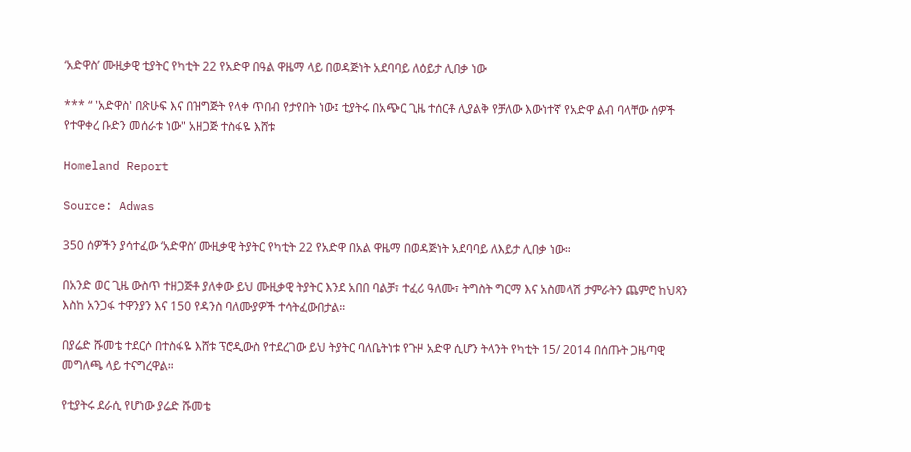‘አድዋስ’ ሙዚቃዊ ቲያትር የካቲት 22 የአድዋ በዓል ዋዜማ ላይ በወዳጅነት አደባባይ ለዕይታ ሊበቃ ነው

*** “ 'አድዋስ' በጽሁፍ እና በዝግጅት የላቀ ጥበብ የታየበት ነው፤ ቲያትሩ በአጭር ጊዜ ተሰርቶ ሊያልቅ የቻለው እውነተኛ የአድዋ ልብ ባላቸው ሰዎች የተዋቀረ ቡድን መሰራቱ ነው" አዘጋጅ ተስፋዬ እሸቱ

Homeland Report

Source: Adwas

350 ሰዎችን ያሳተፈው ‘አድዋስ’ ሙዚቃዊ ትያትር የካቲት 22 የአድዋ በአል ዋዜማ በወዳጅነት አደባባይ ለእይታ ሊበቃ ነው።

በአንድ ወር ጊዜ ውስጥ ተዘጋጅቶ ያለቀው ይህ ሙዚቃዊ ትያትር እንደ አበበ ባልቻ፣ ተፈሪ ዓለሙ፣ ትግስት ግርማ እና አስመላሽ ታምራትን ጨምሮ ከህጻን እስከ አንጋፋ ተዋንያን እና 150 የዳንስ ባለሙያዎች ተሳትፈውበታል።

በያሬድ ሹመቴ ተደርሶ በተስፋዬ እሸቱ ፕሮዲውስ የተደረገው ይህ ትያትር ባለቤትነቱ የጉዞ አድዋ ሲሆን ትላንት የካቲት 15/ 2014 በሰጡት ጋዜጣዊ መግለጫ ላይ ተናግረዋል።

የቲያትሩ ደራሲ የሆነው ያሬድ ሹመቴ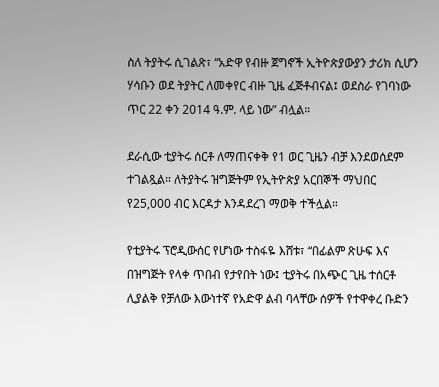ስለ ትያትሩ ሲገልጽ፣ “አድዋ የብዙ ጀግኖች ኢትዮጵያውያን ታሪክ ሲሆን ሃሳቡን ወደ ትያትር ለመቀየር ብዙ ጊዜ ፈጅቶብናል፤ ወደስራ የገባነው ጥር 22 ቀን 2014 ዓ.ም. ላይ ነው” ብሏል።

ደራሲው ቲያትሩ ሰርቶ ለማጠናቀቅ የ1 ወር ጊዜን ብቻ እንደወሰደም ተገልጿል። ለትያትሩ ዝግጅትም የኢትዮጵያ አርበኞች ማህበር የ25,000 ብር እርዳታ እንዳደረገ ማወቅ ተችሏል።

የቲያትሩ ፕሮዲውሰር የሆነው ተስፋዬ እሸቱ፣ “በፊልም ጽሁፍ እና በዝግጅት የላቀ ጥበብ የታየበት ነው፤ ቲያትሩ በአጭር ጊዜ ተሰርቶ ሊያልቅ የቻለው እውነተኛ የአድዋ ልብ ባላቸው ሰዎች የተዋቀረ ቡድን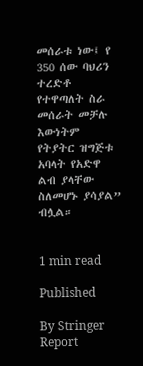መሰራቱ ነው፤ የ 350 ሰው ባህሪን ተረድቶ የተዋጣለት ስራ መሰራት መቻሉ እውነትም የትያትር ዝግጅቱ አባላት የአድዋ ልብ ያላቸው ስለመሆኑ ያሳያል” ብሏል።


1 min read

Published

By Stringer Report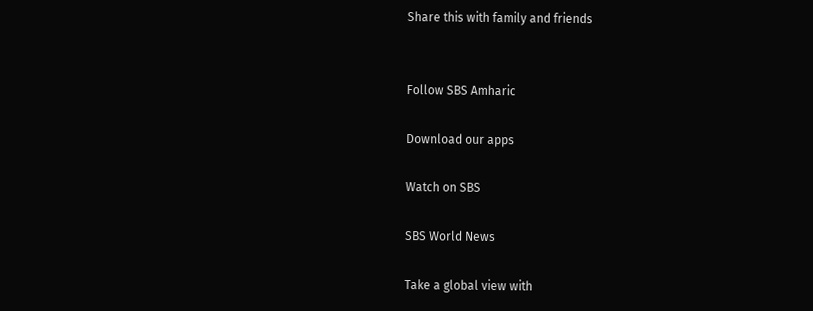Share this with family and friends


Follow SBS Amharic

Download our apps

Watch on SBS

SBS World News

Take a global view with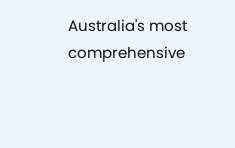Australia's most comprehensive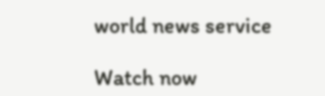world news service

Watch now